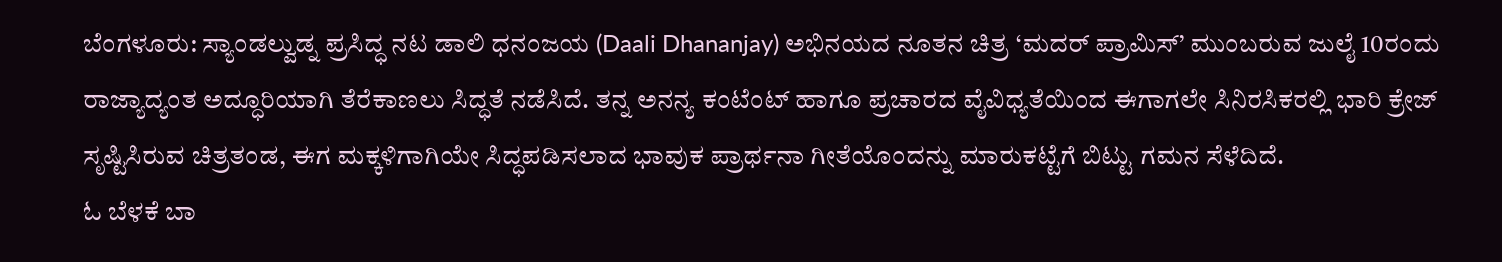ಬೆಂಗಳೂರು: ಸ್ಯಾಂಡಲ್ವುಡ್ನ ಪ್ರಸಿದ್ಧ ನಟ ಡಾಲಿ ಧನಂಜಯ (Daali Dhananjay) ಅಭಿನಯದ ನೂತನ ಚಿತ್ರ ‘ಮದರ್ ಪ್ರಾಮಿಸ್’ ಮುಂಬರುವ ಜುಲೈ 10ರಂದು ರಾಜ್ಯಾದ್ಯಂತ ಅದ್ಧೂರಿಯಾಗಿ ತೆರೆಕಾಣಲು ಸಿದ್ಧತೆ ನಡೆಸಿದೆ. ತನ್ನ ಅನನ್ಯ ಕಂಟೆಂಟ್ ಹಾಗೂ ಪ್ರಚಾರದ ವೈವಿಧ್ಯತೆಯಿಂದ ಈಗಾಗಲೇ ಸಿನಿರಸಿಕರಲ್ಲಿ ಭಾರಿ ಕ್ರೇಜ್ ಸೃಷ್ಟಿಸಿರುವ ಚಿತ್ರತಂಡ, ಈಗ ಮಕ್ಕಳಿಗಾಗಿಯೇ ಸಿದ್ಧಪಡಿಸಲಾದ ಭಾವುಕ ಪ್ರಾರ್ಥನಾ ಗೀತೆಯೊಂದನ್ನು ಮಾರುಕಟ್ಟೆಗೆ ಬಿಟ್ಟು ಗಮನ ಸೆಳೆದಿದೆ.
ಓ ಬೆಳಕೆ ಬಾ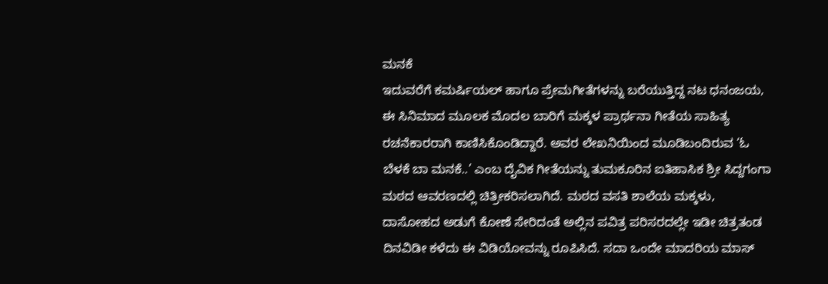ಮನಕೆ
ಇದುವರೆಗೆ ಕಮರ್ಷಿಯಲ್ ಹಾಗೂ ಪ್ರೇಮಗೀತೆಗಳನ್ನು ಬರೆಯುತ್ತಿದ್ದ ನಟ ಧನಂಜಯ, ಈ ಸಿನಿಮಾದ ಮೂಲಕ ಮೊದಲ ಬಾರಿಗೆ ಮಕ್ಕಳ ಪ್ರಾರ್ಥನಾ ಗೀತೆಯ ಸಾಹಿತ್ಯ ರಚನೆಕಾರರಾಗಿ ಕಾಣಿಸಿಕೊಂಡಿದ್ದಾರೆ. ಅವರ ಲೇಖನಿಯಿಂದ ಮೂಡಿಬಂದಿರುವ ‘ಓ ಬೆಳಕೆ ಬಾ ಮನಕೆ..’ ಎಂಬ ದೈವಿಕ ಗೀತೆಯನ್ನು ತುಮಕೂರಿನ ಐತಿಹಾಸಿಕ ಶ್ರೀ ಸಿದ್ದಗಂಗಾ ಮಠದ ಆವರಣದಲ್ಲಿ ಚಿತ್ರೀಕರಿಸಲಾಗಿದೆ. ಮಠದ ವಸತಿ ಶಾಲೆಯ ಮಕ್ಕಳು, ದಾಸೋಹದ ಅಡುಗೆ ಕೋಣೆ ಸೇರಿದಂತೆ ಅಲ್ಲಿನ ಪವಿತ್ರ ಪರಿಸರದಲ್ಲೇ ಇಡೀ ಚಿತ್ರತಂಡ ದಿನವಿಡೀ ಕಳೆದು ಈ ವಿಡಿಯೋವನ್ನು ರೂಪಿಸಿದೆ. ಸದಾ ಒಂದೇ ಮಾದರಿಯ ಮಾಸ್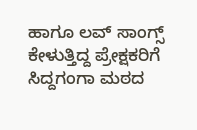ಹಾಗೂ ಲವ್ ಸಾಂಗ್ಸ್ ಕೇಳುತ್ತಿದ್ದ ಪ್ರೇಕ್ಷಕರಿಗೆ ಸಿದ್ದಗಂಗಾ ಮಠದ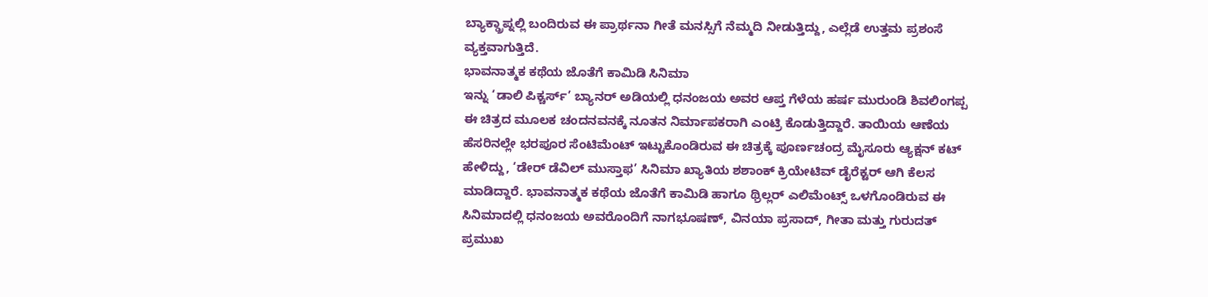ಬ್ಯಾಕ್ಡ್ರಾಪ್ನಲ್ಲಿ ಬಂದಿರುವ ಈ ಪ್ರಾರ್ಥನಾ ಗೀತೆ ಮನಸ್ಸಿಗೆ ನೆಮ್ಮದಿ ನೀಡುತ್ತಿದ್ದು, ಎಲ್ಲೆಡೆ ಉತ್ತಮ ಪ್ರಶಂಸೆ ವ್ಯಕ್ತವಾಗುತ್ತಿದೆ.
ಭಾವನಾತ್ಮಕ ಕಥೆಯ ಜೊತೆಗೆ ಕಾಮಿಡಿ ಸಿನಿಮಾ
ಇನ್ನು ‘ಡಾಲಿ ಪಿಕ್ಚರ್ಸ್’ ಬ್ಯಾನರ್ ಅಡಿಯಲ್ಲಿ ಧನಂಜಯ ಅವರ ಆಪ್ತ ಗೆಳೆಯ ಹರ್ಷ ಮುರುಂಡಿ ಶಿವಲಿಂಗಪ್ಪ ಈ ಚಿತ್ರದ ಮೂಲಕ ಚಂದನವನಕ್ಕೆ ನೂತನ ನಿರ್ಮಾಪಕರಾಗಿ ಎಂಟ್ರಿ ಕೊಡುತ್ತಿದ್ದಾರೆ. ತಾಯಿಯ ಆಣೆಯ ಹೆಸರಿನಲ್ಲೇ ಭರಪೂರ ಸೆಂಟಿಮೆಂಟ್ ಇಟ್ಟುಕೊಂಡಿರುವ ಈ ಚಿತ್ರಕ್ಕೆ ಪೂರ್ಣಚಂದ್ರ ಮೈಸೂರು ಆ್ಯಕ್ಷನ್ ಕಟ್ ಹೇಳಿದ್ದು, ‘ಡೇರ್ ಡೆವಿಲ್ ಮುಸ್ತಾಫ’ ಸಿನಿಮಾ ಖ್ಯಾತಿಯ ಶಶಾಂಕ್ ಕ್ರಿಯೇಟಿವ್ ಡೈರೆಕ್ಟರ್ ಆಗಿ ಕೆಲಸ ಮಾಡಿದ್ದಾರೆ. ಭಾವನಾತ್ಮಕ ಕಥೆಯ ಜೊತೆಗೆ ಕಾಮಿಡಿ ಹಾಗೂ ಥ್ರಿಲ್ಲರ್ ಎಲಿಮೆಂಟ್ಸ್ ಒಳಗೊಂಡಿರುವ ಈ ಸಿನಿಮಾದಲ್ಲಿ ಧನಂಜಯ ಅವರೊಂದಿಗೆ ನಾಗಭೂಷಣ್, ವಿನಯಾ ಪ್ರಸಾದ್, ಗೀತಾ ಮತ್ತು ಗುರುದತ್ ಪ್ರಮುಖ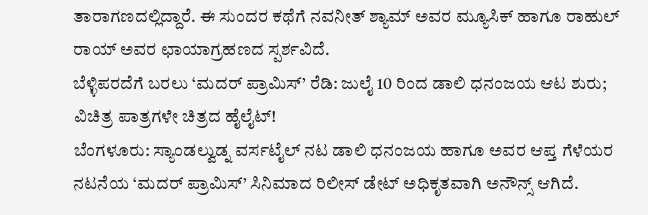ತಾರಾಗಣದಲ್ಲಿದ್ದಾರೆ. ಈ ಸುಂದರ ಕಥೆಗೆ ನವನೀತ್ ಶ್ಯಾಮ್ ಅವರ ಮ್ಯೂಸಿಕ್ ಹಾಗೂ ರಾಹುಲ್ ರಾಯ್ ಅವರ ಛಾಯಾಗ್ರಹಣದ ಸ್ಪರ್ಶವಿದೆ.
ಬೆಳ್ಳಿಪರದೆಗೆ ಬರಲು ‘ಮದರ್ ಪ್ರಾಮಿಸ್’ ರೆಡಿ: ಜುಲೈ 10 ರಿಂದ ಡಾಲಿ ಧನಂಜಯ ಆಟ ಶುರು; ವಿಚಿತ್ರ ಪಾತ್ರಗಳೇ ಚಿತ್ರದ ಹೈಲೈಟ್!
ಬೆಂಗಳೂರು: ಸ್ಯಾಂಡಲ್ವುಡ್ನ ವರ್ಸಟೈಲ್ ನಟ ಡಾಲಿ ಧನಂಜಯ ಹಾಗೂ ಅವರ ಆಪ್ತ ಗೆಳೆಯರ ನಟನೆಯ ‘ಮದರ್ ಪ್ರಾಮಿಸ್’ ಸಿನಿಮಾದ ರಿಲೀಸ್ ಡೇಟ್ ಅಧಿಕೃತವಾಗಿ ಅನೌನ್ಸ್ ಆಗಿದೆ.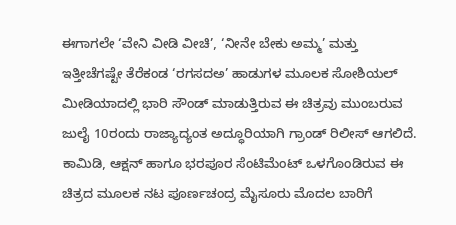ಈಗಾಗಲೇ ‘ವೇನಿ ವೀಡಿ ವೀಚಿ’, ‘ನೀನೇ ಬೇಕು ಅಮ್ಮ’ ಮತ್ತು ಇತ್ತೀಚೆಗಷ್ಟೇ ತೆರೆಕಂಡ ‘ರಗಸದಅ’ ಹಾಡುಗಳ ಮೂಲಕ ಸೋಶಿಯಲ್ ಮೀಡಿಯಾದಲ್ಲಿ ಭಾರಿ ಸೌಂಡ್ ಮಾಡುತ್ತಿರುವ ಈ ಚಿತ್ರವು ಮುಂಬರುವ ಜುಲೈ 10ರಂದು ರಾಜ್ಯಾದ್ಯಂತ ಅದ್ಧೂರಿಯಾಗಿ ಗ್ರಾಂಡ್ ರಿಲೀಸ್ ಆಗಲಿದೆ.
ಕಾಮಿಡಿ, ಆಕ್ಷನ್ ಹಾಗೂ ಭರಪೂರ ಸೆಂಟಿಮೆಂಟ್ ಒಳಗೊಂಡಿರುವ ಈ ಚಿತ್ರದ ಮೂಲಕ ನಟ ಪೂರ್ಣಚಂದ್ರ ಮೈಸೂರು ಮೊದಲ ಬಾರಿಗೆ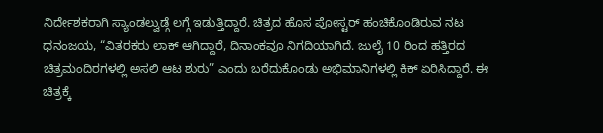ನಿರ್ದೇಶಕರಾಗಿ ಸ್ಯಾಂಡಲ್ವುಡ್ಗೆ ಲಗ್ಗೆ ಇಡುತ್ತಿದ್ದಾರೆ. ಚಿತ್ರದ ಹೊಸ ಪೋಸ್ಟರ್ ಹಂಚಿಕೊಂಡಿರುವ ನಟ ಧನಂಜಯ, “ವಿತರಕರು ಲಾಕ್ ಆಗಿದ್ದಾರೆ, ದಿನಾಂಕವೂ ನಿಗದಿಯಾಗಿದೆ. ಜುಲೈ 10 ರಿಂದ ಹತ್ತಿರದ ಚಿತ್ರಮಂದಿರಗಳಲ್ಲಿ ಅಸಲಿ ಆಟ ಶುರು” ಎಂದು ಬರೆದುಕೊಂಡು ಅಭಿಮಾನಿಗಳಲ್ಲಿ ಕಿಕ್ ಏರಿಸಿದ್ದಾರೆ. ಈ ಚಿತ್ರಕ್ಕೆ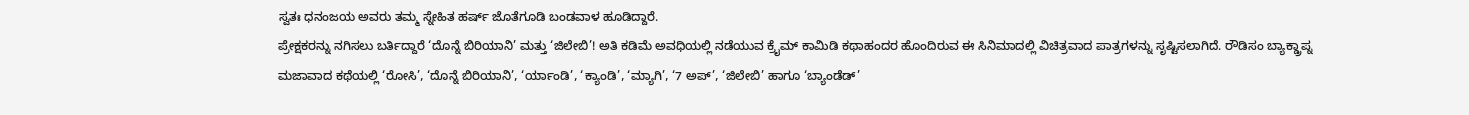ಸ್ವತಃ ಧನಂಜಯ ಅವರು ತಮ್ಮ ಸ್ನೇಹಿತ ಹರ್ಷ್ ಜೊತೆಗೂಡಿ ಬಂಡವಾಳ ಹೂಡಿದ್ದಾರೆ.
ಪ್ರೇಕ್ಷಕರನ್ನು ನಗಿಸಲು ಬರ್ತಿದ್ದಾರೆ ‘ದೊನ್ನೆ ಬಿರಿಯಾನಿ’ ಮತ್ತು ‘ಜಿಲೇಬಿ’! ಅತಿ ಕಡಿಮೆ ಅವಧಿಯಲ್ಲಿ ನಡೆಯುವ ಕ್ರೈಮ್ ಕಾಮಿಡಿ ಕಥಾಹಂದರ ಹೊಂದಿರುವ ಈ ಸಿನಿಮಾದಲ್ಲಿ ವಿಚಿತ್ರವಾದ ಪಾತ್ರಗಳನ್ನು ಸೃಷ್ಟಿಸಲಾಗಿದೆ. ರೌಡಿಸಂ ಬ್ಯಾಕ್ಡ್ರಾಪ್ನ ಮಜಾವಾದ ಕಥೆಯಲ್ಲಿ ‘ರೋಸಿ’, ‘ದೊನ್ನೆ ಬಿರಿಯಾನಿ’, ‘ರ್ಯಾಂಡಿ’, ‘ಕ್ಯಾಂಡಿ’, ‘ಮ್ಯಾಗಿ’, ‘7 ಅಪ್’, ‘ಜಿಲೇಬಿ’ ಹಾಗೂ ‘ಬ್ಯಾಂಡೆಡ್’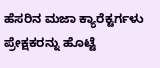ಹೆಸರಿನ ಮಜಾ ಕ್ಯಾರೆಕ್ಟರ್ಗಳು ಪ್ರೇಕ್ಷಕರನ್ನು ಹೊಟ್ಟೆ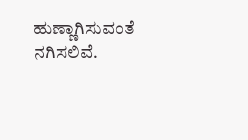ಹುಣ್ಣಾಗಿಸುವಂತೆ ನಗಿಸಲಿವೆ.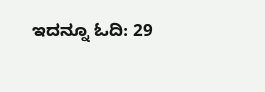ಇದನ್ನೂ ಓದಿ: 29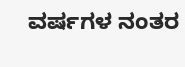ವರ್ಷಗಳ ನಂತರ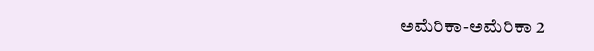ಅಮೆರಿಕಾ-ಅಮೆರಿಕಾ 2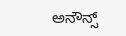ಅನೌನ್ಸ್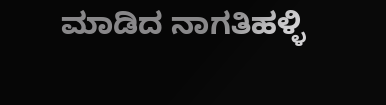ಮಾಡಿದ ನಾಗತಿಹಳ್ಳಿ